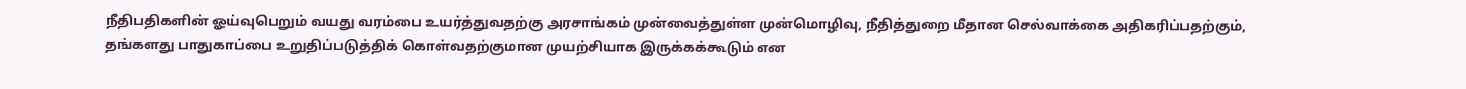நீதிபதிகளின் ஓய்வுபெறும் வயது வரம்பை உயர்த்துவதற்கு அரசாங்கம் முன்வைத்துள்ள முன்மொழிவு, நீதித்துறை மீதான செல்வாக்கை அதிகரிப்பதற்கும், தங்களது பாதுகாப்பை உறுதிப்படுத்திக் கொள்வதற்குமான முயற்சியாக இருக்கக்கூடும் என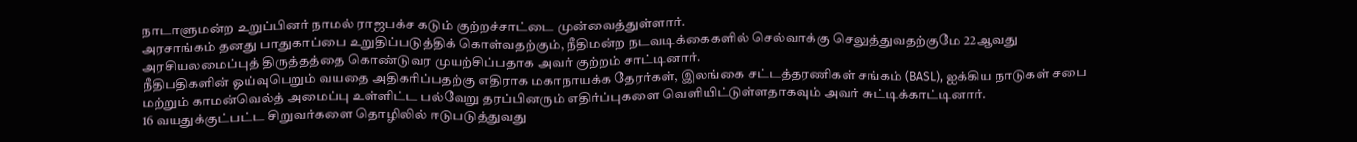நாடாளுமன்ற உறுப்பினர் நாமல் ராஜபக்ச கடும் குற்றச்சாட்டை முன்வைத்துள்ளார்.
அரசாங்கம் தனது பாதுகாப்பை உறுதிப்படுத்திக் கொள்வதற்கும், நீதிமன்ற நடவடிக்கைகளில் செல்வாக்கு செலுத்துவதற்குமே 22ஆவது அரசியலமைப்புத் திருத்தத்தை கொண்டுவர முயற்சிப்பதாக அவர் குற்றம் சாட்டினார்.
நீதிபதிகளின் ஓய்வுபெறும் வயதை அதிகரிப்பதற்கு எதிராக மகாநாயக்க தேரர்கள், இலங்கை சட்டத்தரணிகள் சங்கம் (BASL), ஐக்கிய நாடுகள் சபை மற்றும் காமன்வெல்த் அமைப்பு உள்ளிட்ட பல்வேறு தரப்பினரும் எதிர்ப்புகளை வெளியிட்டுள்ளதாகவும் அவர் சுட்டிக்காட்டினார்.
16 வயதுக்குட்பட்ட சிறுவர்களை தொழிலில் ஈடுபடுத்துவது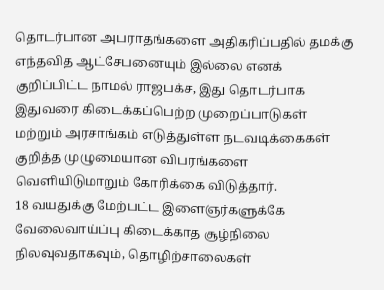தொடர்பான அபராதங்களை அதிகரிப்பதில் தமக்கு எந்தவித ஆட்சேபனையும் இல்லை எனக் குறிப்பிட்ட நாமல் ராஜபக்ச, இது தொடர்பாக இதுவரை கிடைக்கப்பெற்ற முறைப்பாடுகள் மற்றும் அரசாங்கம் எடுத்துள்ள நடவடிக்கைகள் குறித்த முழுமையான விபரங்களை வெளியிடுமாறும் கோரிக்கை விடுத்தார்.
18 வயதுக்கு மேற்பட்ட இளைஞர்களுக்கே வேலைவாய்ப்பு கிடைக்காத சூழ்நிலை நிலவுவதாகவும், தொழிற்சாலைகள்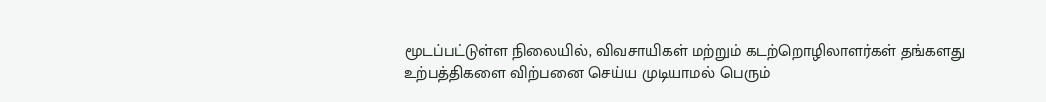மூடப்பட்டுள்ள நிலையில், விவசாயிகள் மற்றும் கடற்றொழிலாளர்கள் தங்களது உற்பத்திகளை விற்பனை செய்ய முடியாமல் பெரும்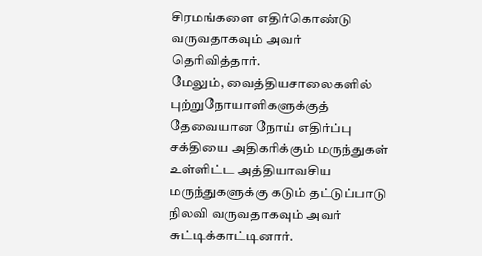சிரமங்களை எதிர்கொண்டு வருவதாகவும் அவர் தெரிவித்தார்.
மேலும், வைத்தியசாலைகளில் புற்றுநோயாளிகளுக்குத் தேவையான நோய் எதிர்ப்பு சக்தியை அதிகரிக்கும் மருந்துகள் உள்ளிட்ட அத்தியாவசிய மருந்துகளுக்கு கடும் தட்டுப்பாடு நிலவி வருவதாகவும் அவர் சுட்டிக்காட்டினார்.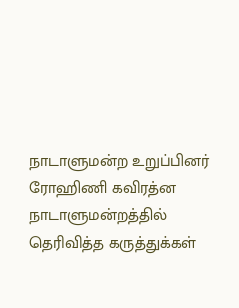நாடாளுமன்ற உறுப்பினர் ரோஹிணி கவிரத்ன நாடாளுமன்றத்தில் தெரிவித்த கருத்துக்கள்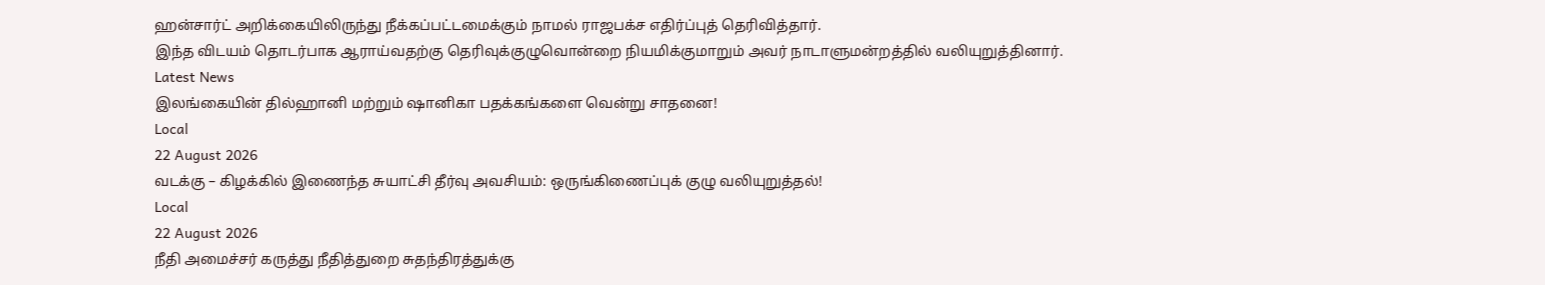ஹன்சார்ட் அறிக்கையிலிருந்து நீக்கப்பட்டமைக்கும் நாமல் ராஜபக்ச எதிர்ப்புத் தெரிவித்தார்.
இந்த விடயம் தொடர்பாக ஆராய்வதற்கு தெரிவுக்குழுவொன்றை நியமிக்குமாறும் அவர் நாடாளுமன்றத்தில் வலியுறுத்தினார்.
Latest News
இலங்கையின் தில்ஹானி மற்றும் ஷானிகா பதக்கங்களை வென்று சாதனை!
Local
22 August 2026
வடக்கு – கிழக்கில் இணைந்த சுயாட்சி தீர்வு அவசியம்: ஒருங்கிணைப்புக் குழு வலியுறுத்தல்!
Local
22 August 2026
நீதி அமைச்சர் கருத்து நீதித்துறை சுதந்திரத்துக்கு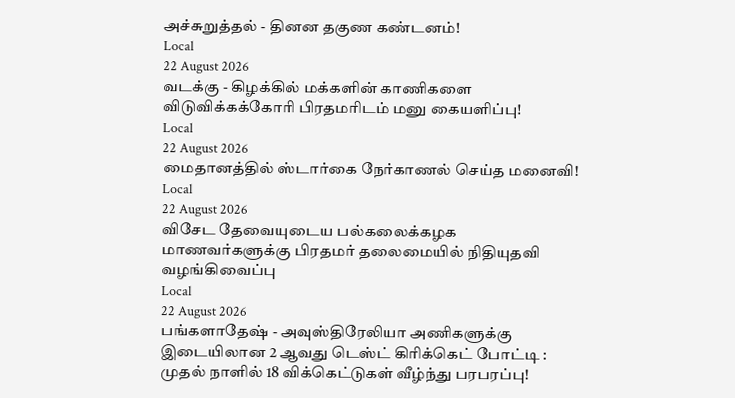அச்சுறுத்தல் - தினன தகுண கண்டனம்!
Local
22 August 2026
வடக்கு - கிழக்கில் மக்களின் காணிகளை விடுவிக்கக்கோரி பிரதமரிடம் மனு கையளிப்பு!
Local
22 August 2026
மைதானத்தில் ஸ்டார்கை நேர்காணல் செய்த மனைவி!
Local
22 August 2026
விசேட தேவையுடைய பல்கலைக்கழக மாணவர்களுக்கு பிரதமர் தலைமையில் நிதியுதவி வழங்கிவைப்பு
Local
22 August 2026
பங்களாதேஷ் - அவுஸ்திரேலியா அணிகளுக்கு இடையிலான 2 ஆவது டெஸ்ட் கிரிக்கெட் போட்டி : முதல் நாளில் 18 விக்கெட்டுகள் வீழ்ந்து பரபரப்பு!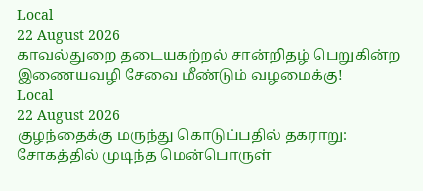Local
22 August 2026
காவல்துறை தடையகற்றல் சான்றிதழ் பெறுகின்ற இணையவழி சேவை மீண்டும் வழமைக்கு!
Local
22 August 2026
குழந்தைக்கு மருந்து கொடுப்பதில் தகராறு: சோகத்தில் முடிந்த மென்பொருள்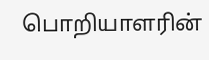பொறியாளரின்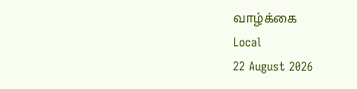வாழ்க்கை
Local
22 August 2026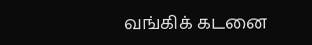வங்கிக் கடனை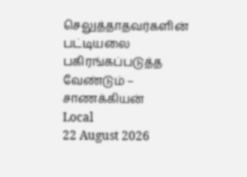செலுத்தாதவர்களின் பட்டியலை பகிரங்கப்படுத்த வேண்டும் – சாணக்கியன்
Local
22 August 2026